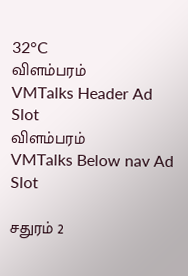32°C
விளம்பரம்
VMTalks Header Ad Slot
விளம்பரம்
VMTalks Below nav Ad Slot

சதுரம் 2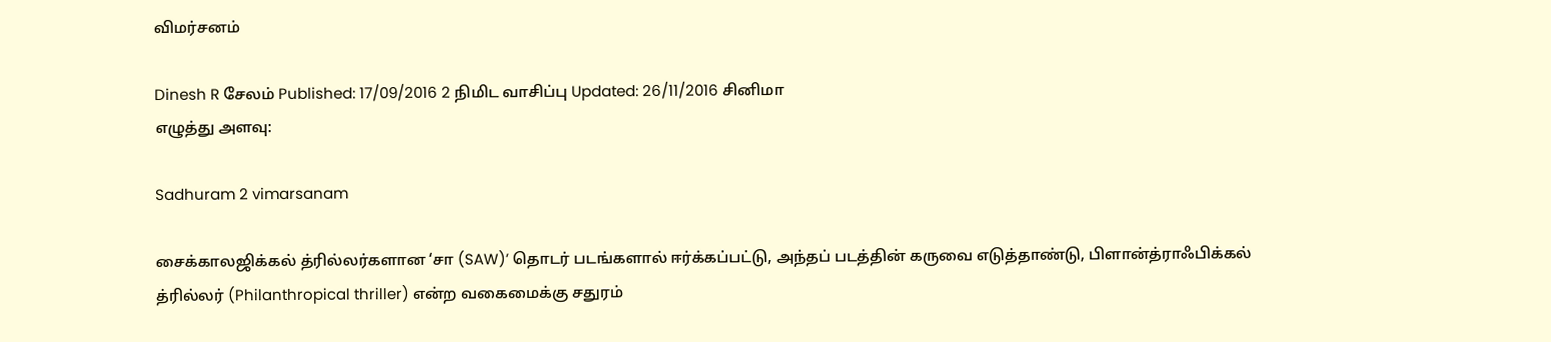விமர்சனம்

Dinesh R சேலம் Published: 17/09/2016 2 நிமிட வாசிப்பு Updated: 26/11/2016 சினிமா
எழுத்து அளவு:

Sadhuram 2 vimarsanam

சைக்காலஜிக்கல் த்ரில்லர்களான ‘சா (SAW)’ தொடர் படங்களால் ஈர்க்கப்பட்டு, அந்தப் படத்தின் கருவை எடுத்தாண்டு, பிளான்த்ராஃபிக்கல் த்ரில்லர் (Philanthropical thriller) என்ற வகைமைக்கு சதுரம்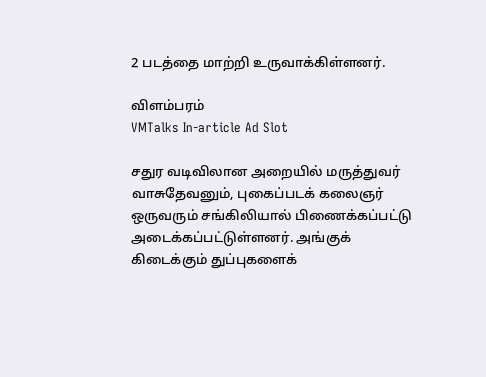2 படத்தை மாற்றி உருவாக்கிள்ளனர்.

விளம்பரம்
VMTalks In-article Ad Slot

சதுர வடிவிலான அறையில் மருத்துவர் வாசுதேவனும், புகைப்படக் கலைஞர் ஒருவரும் சங்கிலியால் பிணைக்கப்பட்டு அடைக்கப்பட்டுள்ளனர். அங்குக் கிடைக்கும் துப்புகளைக்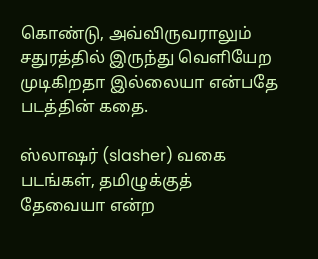கொண்டு, அவ்விருவராலும் சதுரத்தில் இருந்து வெளியேற முடிகிறதா இல்லையா என்பதே படத்தின் கதை.

ஸ்லாஷர் (slasher) வகை படங்கள், தமிழுக்குத் தேவையா என்ற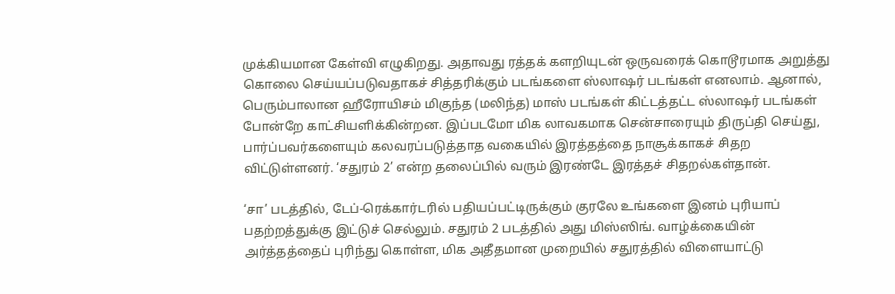முக்கியமான கேள்வி எழுகிறது. அதாவது ரத்தக் களறியுடன் ஒருவரைக் கொடூரமாக அறுத்து கொலை செய்யப்படுவதாகச் சித்தரிக்கும் படங்களை ஸ்லாஷர் படங்கள் எனலாம். ஆனால், பெரும்பாலான ஹீரோயிசம் மிகுந்த (மலிந்த) மாஸ் படங்கள் கிட்டத்தட்ட ஸ்லாஷர் படங்கள் போன்றே காட்சியளிக்கின்றன. இப்படமோ மிக லாவகமாக சென்சாரையும் திருப்தி செய்து, பார்ப்பவர்களையும் கலவரப்படுத்தாத வகையில் இரத்தத்தை நாசூக்காகச் சிதற விட்டுள்ளனர். ‘சதுரம் 2’ என்ற தலைப்பில் வரும் இரண்டே இரத்தச் சிதறல்கள்தான்.

‘சா’ படத்தில், டேப்-ரெக்கார்டரில் பதியப்பட்டிருக்கும் குரலே உங்களை இனம் புரியாப் பதற்றத்துக்கு இட்டுச் செல்லும். சதுரம் 2 படத்தில் அது மிஸ்ஸிங். வாழ்க்கையின் அர்த்தத்தைப் புரிந்து கொள்ள, மிக அதீதமான முறையில் சதுரத்தில் விளையாட்டு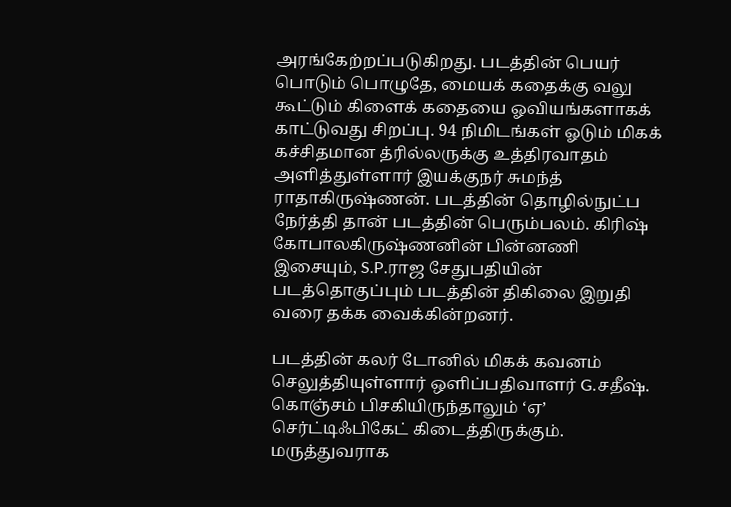அரங்கேற்றப்படுகிறது. படத்தின் பெயர் பொடும் பொழுதே, மையக் கதைக்கு வலு கூட்டும் கிளைக் கதையை ஓவியங்களாகக் காட்டுவது சிறப்பு. 94 நிமிடங்கள் ஓடும் மிகக் கச்சிதமான த்ரில்லருக்கு உத்திரவாதம் அளித்துள்ளார் இயக்குநர் சுமந்த் ராதாகிருஷ்ணன். படத்தின் தொழில்நுட்ப நேர்த்தி தான் படத்தின் பெரும்பலம். கிரிஷ் கோபாலகிருஷ்ணனின் பின்னணி இசையும், S.P.ராஜ சேதுபதியின் படத்தொகுப்பும் படத்தின் திகிலை இறுதி வரை தக்க வைக்கின்றனர்.

படத்தின் கலர் டோனில் மிகக் கவனம் செலுத்தியுள்ளார் ஒளிப்பதிவாளர் G.சதீஷ். கொஞ்சம் பிசகியிருந்தாலும் ‘ஏ’ செர்ட்டிஃபிகேட் கிடைத்திருக்கும். மருத்துவராக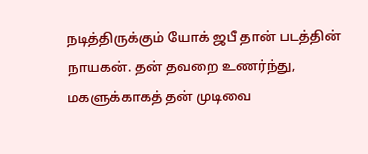நடித்திருக்கும் யோக் ஜபீ தான் படத்தின் நாயகன். தன் தவறை உணர்ந்து, மகளுக்காகத் தன் முடிவை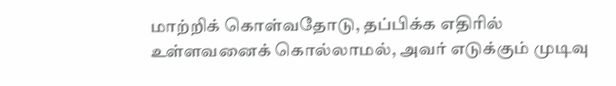மாற்றிக் கொள்வதோடு, தப்பிக்க எதிரில் உள்ளவனைக் கொல்லாமல், அவர் எடுக்கும் முடிவு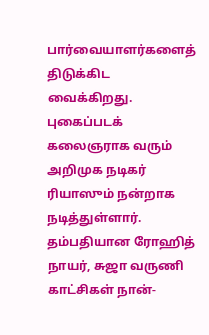பார்வையாளர்களைத் திடுக்கிட வைக்கிறது. புகைப்படக் கலைஞராக வரும் அறிமுக நடிகர் ரியாஸும் நன்றாக நடித்துள்ளார். தம்பதியான ரோஹித் நாயர், சுஜா வருணி காட்சிகள் நான்-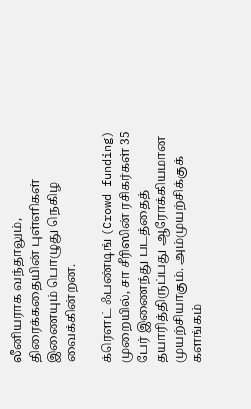லீனியராக வந்தாலும், திரைக்கதையின் புள்ளிகள் இணையும் பொழுது நெகிழ வைக்கின்றன.

க்ரெளட் ஃபண்டிங் (Crowd funding) முறையில், சா சீரிஸின் ரசிகர்கள் 35 பேர் இணைந்து படத்தைத் தயாரித்திருப்பது ஆரோக்கியமான முயற்சியாகும். அம்முயற்சிக்குக் களங்கம்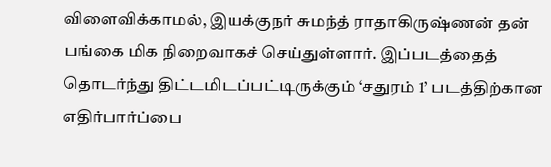விளைவிக்காமல், இயக்குநர் சுமந்த் ராதாகிருஷ்ணன் தன் பங்கை மிக நிறைவாகச் செய்துள்ளார். இப்படத்தைத் தொடர்ந்து திட்டமிடப்பட்டிருக்கும் ‘சதுரம் 1’ படத்திற்கான எதிர்பார்ப்பை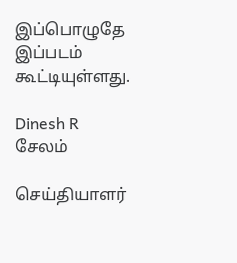இப்பொழுதே இப்படம் கூட்டியுள்ளது.

Dinesh R
சேலம்

செய்தியாளர்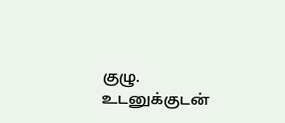குழு. உடனுக்குடன்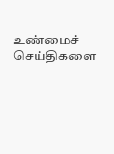உண்மைச் செய்திகளை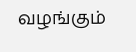வழங்கும்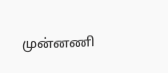முன்னணி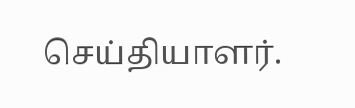செய்தியாளர்.